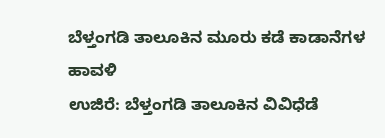ಬೆಳ್ತಂಗಡಿ ತಾಲೂಕಿನ ಮೂರು ಕಡೆ ಕಾಡಾನೆಗಳ ಹಾವಳಿ
ಉಜಿರೆ: ಬೆಳ್ತಂಗಡಿ ತಾಲೂಕಿನ ವಿವಿಧೆಡೆ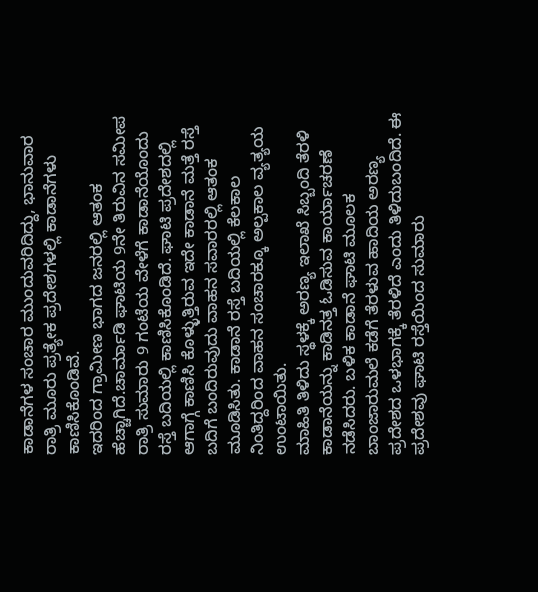ಕಾಡಾನೆಗಳ ಸಂಚಾರ ಮುಂದುವರಿದಿದ್ದು, ಭಾನುವಾರ ರಾತ್ರಿ ಮೂರು ಪ್ರತ್ಯೇಕ ಪ್ರದೇಶಗಳಲ್ಲಿ ಕಾಡಾನೆಗಳು ಕಾಣಿಸಿಕೊಂಡಿವೆ.
ಇದರಿಂದ ಗ್ರಾಮೀಣ ಭಾಗದ ಜನರಲ್ಲಿ ಆತಂಕ ಹೆಚ್ಚಾಗಿದೆ.ಚಾರ್ಮಾಡಿ ಘಾಟಿಯ 9ನೇ ತಿರುವಿನ ಸಮೀಪ ರಾತ್ರಿ ಸುಮಾರು 9 ಗಂಟೆಯ ವೇಳೆಗೆ ಕಾಡಾನೆಯೊಂದು ರಸ್ತೆ ಬದಿಯಲ್ಲಿ ಕಾಣಿಸಿಕೊಂಡಿದೆ. ಘಾಟಿ ಪ್ರದೇಶದಲ್ಲಿ ಆಗಾಗ್ಗೆ ಕಾಣಿಸಿ ಕೊಳ್ಳುತ್ತಿರುವ ಇದೇ ಕಾಡಾನೆ ಮತ್ತೆ ರಸ್ತೆ ಬದಿಗೆ ಬಂದಿರುವುದು ವಾಹನ ಸವಾರರಲ್ಲಿ ಆತಂಕ ಮೂಡಿಸಿತು. ಕಾಡಾನೆ ರಸ್ತೆ ಬದಿಯಲ್ಲಿ ಕೆಲಕಾಲ ನಿಂತಿದ್ದರಿಂದ ವಾಹನ ಸಂಚಾರಕ್ಕೂ ಅಲ್ಪಕಾಲ ವ್ಯತ್ಯಯ ಉಂಟಾಯಿತು.
ಮಾಹಿತಿ ತಿಳಿದು ಸ್ಥಳಕ್ಕೆ ಅರಣ್ಯ ಇಲಾಖೆ ಸಿಬ್ಬಂದಿ ತೆರಳಿ ಕಾಡಾನೆಯನ್ನು ಕಾಡಿನತ್ತ ಓಡಿಸುವ ಕಾರ್ಯಾಚರಣೆ ನಡೆಸಿದರು. ಬಳಿಕ ಕಾಡಾನೆ ಘಾಟಿ ಮೂಲಕ ಬಾಂಜಾರುಮಲೆ ಕಡೆಗೆ ತೆರಳುವ ಹಾದಿಯ ಅರಣ್ಯ ಪ್ರದೇಶದ ಒಳಭಾಗಕ್ಕೆ ತೆರಳಿದೆ ಎಂದು ತಿಳಿದುಬಂದಿದೆ. ಈ ಪ್ರದೇಶವು ಘಾಟಿ ರಸ್ತೆಯಿಂದ ಸುಮಾರು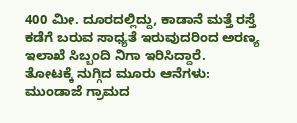400 ಮೀ. ದೂರದಲ್ಲಿದ್ದು, ಕಾಡಾನೆ ಮತ್ತೆ ರಸ್ತೆ ಕಡೆಗೆ ಬರುವ ಸಾಧ್ಯತೆ ಇರುವುದರಿಂದ ಅರಣ್ಯ ಇಲಾಖೆ ಸಿಬ್ಬಂದಿ ನಿಗಾ ಇರಿಸಿದ್ದಾರೆ.
ತೋಟಕ್ಕೆ ನುಗ್ಗಿದ ಮೂರು ಆನೆಗಳು:
ಮುಂಡಾಜೆ ಗ್ರಾಮದ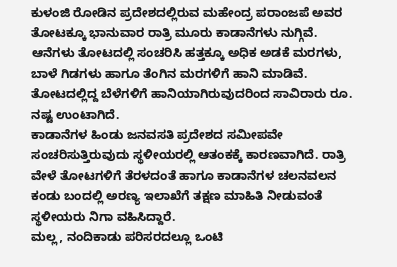ಕುಳಂಜಿ ರೋಡಿನ ಪ್ರದೇಶದಲ್ಲಿರುವ ಮಹೇಂದ್ರ ಪರಾಂಜಪೆ ಅವರ ತೋಟಕ್ಕೂ ಭಾನುವಾರ ರಾತ್ರಿ ಮೂರು ಕಾಡಾನೆಗಳು ನುಗ್ಗಿವೆ. ಆನೆಗಳು ತೋಟದಲ್ಲಿ ಸಂಚರಿಸಿ ಹತ್ತಕ್ಕೂ ಅಧಿಕ ಅಡಕೆ ಮರಗಳು, ಬಾಳೆ ಗಿಡಗಳು ಹಾಗೂ ತೆಂಗಿನ ಮರಗಳಿಗೆ ಹಾನಿ ಮಾಡಿವೆ. ತೋಟದಲ್ಲಿದ್ದ ಬೆಳೆಗಳಿಗೆ ಹಾನಿಯಾಗಿರುವುದರಿಂದ ಸಾವಿರಾರು ರೂ. ನಷ್ಟ ಉಂಟಾಗಿದೆ.
ಕಾಡಾನೆಗಳ ಹಿಂಡು ಜನವಸತಿ ಪ್ರದೇಶದ ಸಮೀಪವೇ ಸಂಚರಿಸುತ್ತಿರುವುದು ಸ್ಥಳೀಯರಲ್ಲಿ ಆತಂಕಕ್ಕೆ ಕಾರಣವಾಗಿದೆ. ರಾತ್ರಿ ವೇಳೆ ತೋಟಗಳಿಗೆ ತೆರಳದಂತೆ ಹಾಗೂ ಕಾಡಾನೆಗಳ ಚಲನವಲನ ಕಂಡು ಬಂದಲ್ಲಿ ಅರಣ್ಯ ಇಲಾಖೆಗೆ ತಕ್ಷಣ ಮಾಹಿತಿ ನೀಡುವಂತೆ ಸ್ಥಳೀಯರು ನಿಗಾ ವಹಿಸಿದ್ದಾರೆ.
ಮಲ್ಲ, ನಂದಿಕಾಡು ಪರಿಸರದಲ್ಲೂ ಒಂಟಿ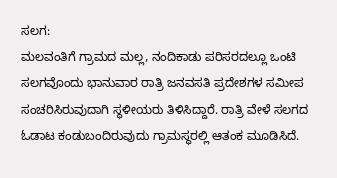ಸಲಗ:
ಮಲವಂತಿಗೆ ಗ್ರಾಮದ ಮಲ್ಲ, ನಂದಿಕಾಡು ಪರಿಸರದಲ್ಲೂ ಒಂಟಿ ಸಲಗವೊಂದು ಭಾನುವಾರ ರಾತ್ರಿ ಜನವಸತಿ ಪ್ರದೇಶಗಳ ಸಮೀಪ ಸಂಚರಿಸಿರುವುದಾಗಿ ಸ್ಥಳೀಯರು ತಿಳಿಸಿದ್ದಾರೆ. ರಾತ್ರಿ ವೇಳೆ ಸಲಗದ ಓಡಾಟ ಕಂಡುಬಂದಿರುವುದು ಗ್ರಾಮಸ್ಥರಲ್ಲಿ ಆತಂಕ ಮೂಡಿಸಿದೆ.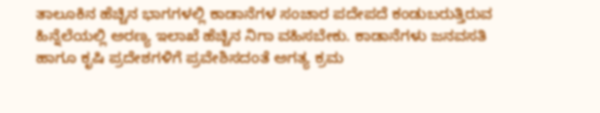ತಾಲೂಕಿನ ಹೆಚ್ಚಿನ ಭಾಗಗಳಲ್ಲಿ ಕಾಡಾನೆಗಳ ಸಂಚಾರ ಪದೇಪದೆ ಕಂಡುಬರುತ್ತಿರುವ ಹಿನ್ನೆಲೆಯಲ್ಲಿ ಅರಣ್ಯ ಇಲಾಖೆ ಹೆಚ್ಚಿನ ನಿಗಾ ವಹಿಸಬೇಕು. ಕಾಡಾನೆಗಳು ಜನವಸತಿ ಹಾಗೂ ಕೃಷಿ ಪ್ರದೇಶಗಳಿಗೆ ಪ್ರವೇಶಿಸದಂತೆ ಅಗತ್ಯ ಕ್ರಮ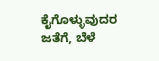ಕೈಗೊಳ್ಳುವುದರ ಜತೆಗೆ, ಬೆಳೆ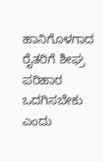ಹಾನಿಗೊಳಗಾದ ರೈತರಿಗೆ ಶೀಘ್ರ ಪರಿಹಾರ ಒದಗಿಸಬೇಕು ಎಂದು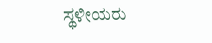ಸ್ಥಳೀಯರು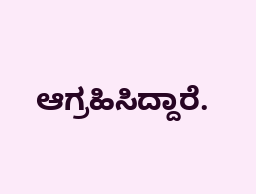ಆಗ್ರಹಿಸಿದ್ದಾರೆ.